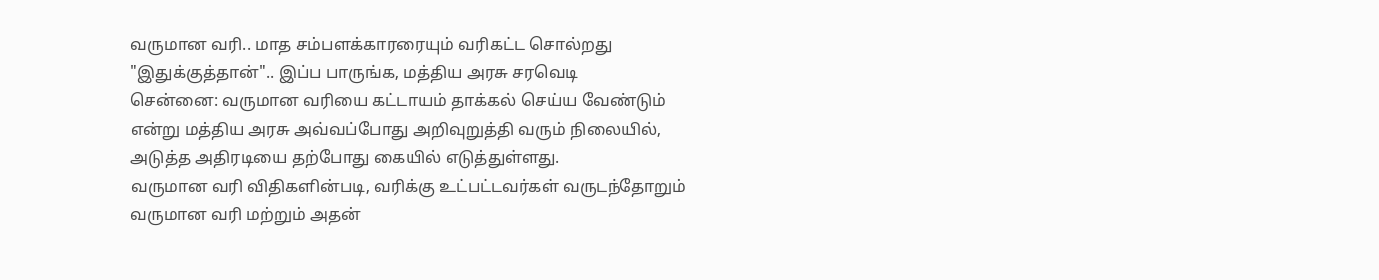வருமான வரி.. மாத சம்பளக்காரரையும் வரிகட்ட சொல்றது "இதுக்குத்தான்".. இப்ப பாருங்க, மத்திய அரசு சரவெடி
சென்னை: வருமான வரியை கட்டாயம் தாக்கல் செய்ய வேண்டும் என்று மத்திய அரசு அவ்வப்போது அறிவுறுத்தி வரும் நிலையில், அடுத்த அதிரடியை தற்போது கையில் எடுத்துள்ளது.
வருமான வரி விதிகளின்படி, வரிக்கு உட்பட்டவர்கள் வருடந்தோறும் வருமான வரி மற்றும் அதன்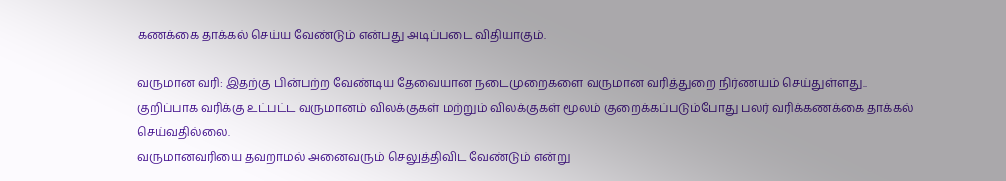கணக்கை தாக்கல் செய்ய வேண்டும் என்பது அடிப்படை விதியாகும்.

வருமான வரி: இதற்கு பின்பற்ற வேண்டிய தேவையான நடைமுறைகளை வருமான வரித்துறை நிர்ணயம் செய்துள்ளது.. குறிப்பாக வரிக்கு உட்பட்ட வருமானம் விலக்குகள் மற்றும் விலக்குகள் மூலம் குறைக்கப்படும்போது பலர் வரிக்கணக்கை தாக்கல் செய்வதில்லை.
வருமானவரியை தவறாமல் அனைவரும் செலுத்திவிட வேண்டும் என்று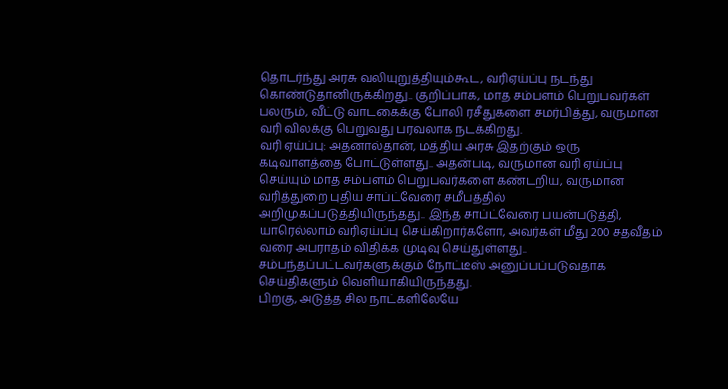தொடர்ந்து அரசு வலியுறுத்தியும்கூட, வரிஏய்ப்பு நடந்து கொண்டுதானிருக்கிறது.. குறிப்பாக, மாத சம்பளம் பெறுபவர்கள் பலரும், வீட்டு வாடகைக்கு போலி ரசீதுகளை சமர்பித்து, வருமான வரி விலக்கு பெறுவது பரவலாக நடக்கிறது.
வரி ஏய்ப்பு: அதனால்தான், மத்திய அரசு இதற்கும் ஒரு கடிவாளத்தை போட்டுள்ளது.. அதன்படி, வருமான வரி ஏய்ப்பு செய்யும் மாத சம்பளம் பெறுபவர்களை கண்டறிய, வருமான வரித்துறை புதிய சாப்ட்வேரை சமீபத்தில் அறிமுகப்படுத்தியிருந்தது.. இந்த சாப்ட்வேரை பயன்படுத்தி, யாரெல்லாம் வரிஏய்ப்பு செய்கிறார்களோ, அவர்கள் மீது 200 சதவீதம் வரை அபராதம் விதிக்க முடிவு செய்துள்ளது.. சம்பந்தப்பட்டவர்களுக்கும் நோட்டீஸ் அனுப்பப்படுவதாக செய்திகளும் வெளியாகியிருந்தது.
பிறகு, அடுத்த சில நாட்களிலேயே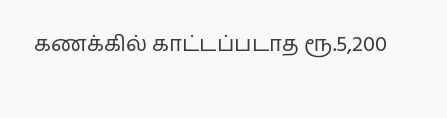கணக்கில் காட்டப்படாத ரூ.5,200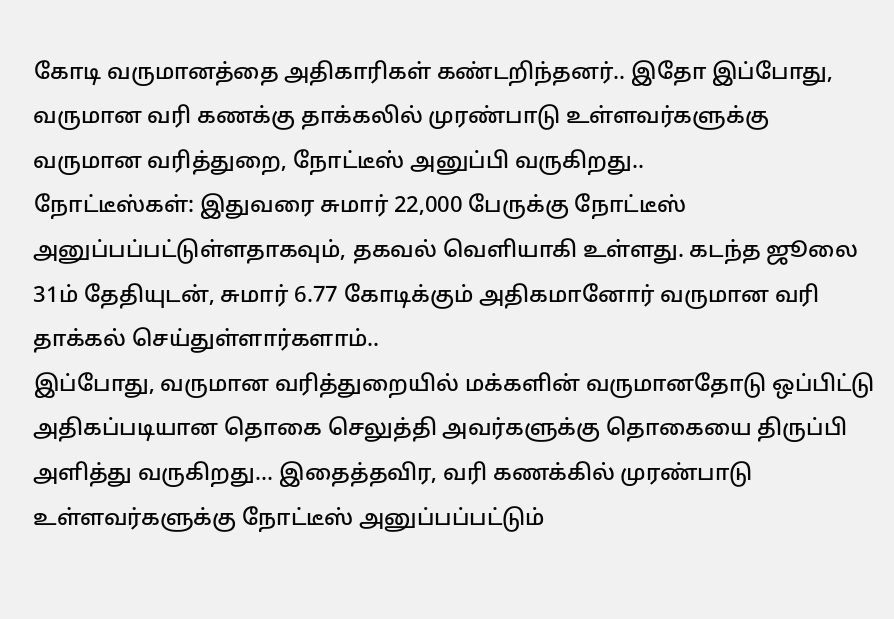கோடி வருமானத்தை அதிகாரிகள் கண்டறிந்தனர்.. இதோ இப்போது, வருமான வரி கணக்கு தாக்கலில் முரண்பாடு உள்ளவர்களுக்கு வருமான வரித்துறை, நோட்டீஸ் அனுப்பி வருகிறது..
நோட்டீஸ்கள்: இதுவரை சுமார் 22,000 பேருக்கு நோட்டீஸ் அனுப்பப்பட்டுள்ளதாகவும், தகவல் வெளியாகி உள்ளது. கடந்த ஜூலை 31ம் தேதியுடன், சுமார் 6.77 கோடிக்கும் அதிகமானோர் வருமான வரி தாக்கல் செய்துள்ளார்களாம்..
இப்போது, வருமான வரித்துறையில் மக்களின் வருமானதோடு ஒப்பிட்டு அதிகப்படியான தொகை செலுத்தி அவர்களுக்கு தொகையை திருப்பி அளித்து வருகிறது... இதைத்தவிர, வரி கணக்கில் முரண்பாடு உள்ளவர்களுக்கு நோட்டீஸ் அனுப்பப்பட்டும்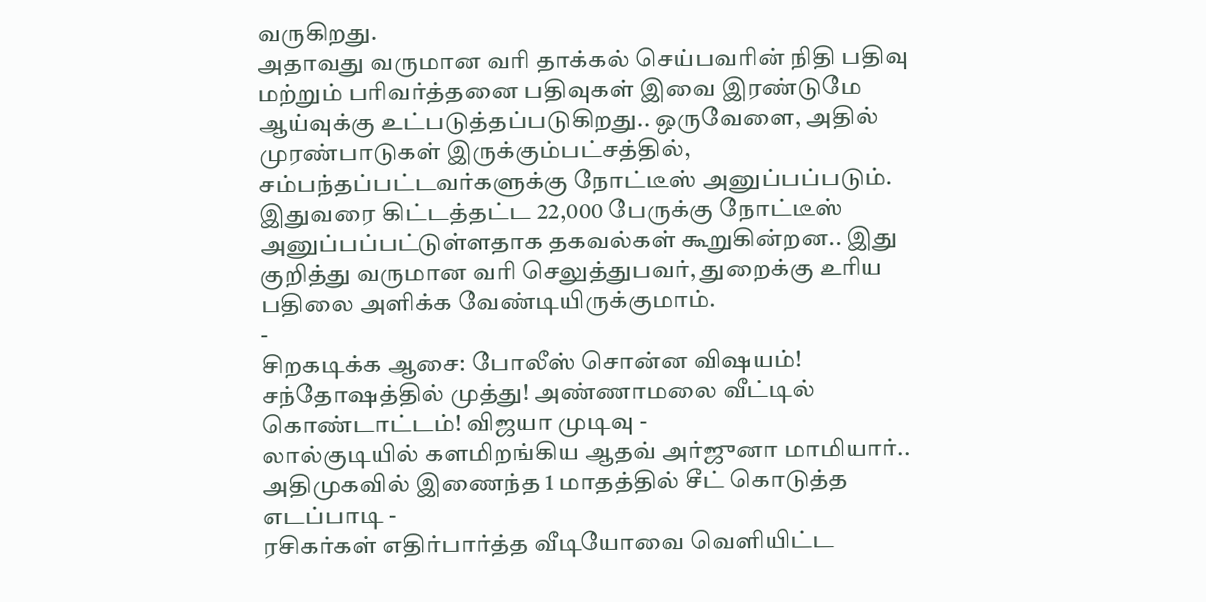வருகிறது.
அதாவது வருமான வரி தாக்கல் செய்பவரின் நிதி பதிவு மற்றும் பரிவர்த்தனை பதிவுகள் இவை இரண்டுமே ஆய்வுக்கு உட்படுத்தப்படுகிறது.. ஒருவேளை, அதில் முரண்பாடுகள் இருக்கும்பட்சத்தில், சம்பந்தப்பட்டவர்களுக்கு நோட்டீஸ் அனுப்பப்படும். இதுவரை கிட்டத்தட்ட 22,000 பேருக்கு நோட்டீஸ் அனுப்பப்பட்டுள்ளதாக தகவல்கள் கூறுகின்றன.. இது குறித்து வருமான வரி செலுத்துபவர், துறைக்கு உரிய பதிலை அளிக்க வேண்டியிருக்குமாம்.
-
சிறகடிக்க ஆசை: போலீஸ் சொன்ன விஷயம்! சந்தோஷத்தில் முத்து! அண்ணாமலை வீட்டில் கொண்டாட்டம்! விஜயா முடிவு -
லால்குடியில் களமிறங்கிய ஆதவ் அர்ஜுனா மாமியார்.. அதிமுகவில் இணைந்த 1 மாதத்தில் சீட் கொடுத்த எடப்பாடி -
ரசிகர்கள் எதிர்பார்த்த வீடியோவை வெளியிட்ட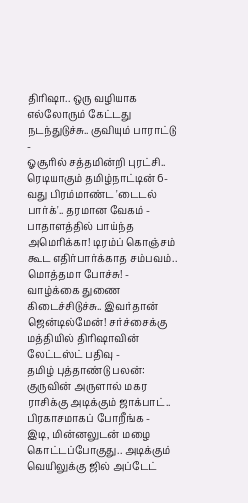திரிஷா.. ஒரு வழியாக எல்லோரும் கேட்டது நடந்துடுச்சு.. குவியும் பாராட்டு -
ஓசூரில் சத்தமின்றி புரட்சி.. ரெடியாகும் தமிழ்நாட்டின் 6-வது பிரம்மாண்ட 'டைடல் பார்க்'.. தரமான வேகம் -
பாதாளத்தில் பாய்ந்த அமெரிக்கா! டிரம்ப் கொஞ்சம் கூட எதிர்பார்க்காத சம்பவம்.. மொத்தமா போச்சு! -
வாழ்க்கை துணை கிடைச்சிடுச்சு.. இவர்தான் ஜென்டில்மேன்! சர்ச்சைக்கு மத்தியில் திரிஷாவின் லேட்டஸ்ட் பதிவு -
தமிழ் புத்தாண்டு பலன்: குருவின் அருளால் மகர ராசிக்கு அடிக்கும் ஜாக்பாட்.. பிரகாசமாகப் போறீங்க -
இடி, மின்னலுடன் மழை கொட்டப்போகுது.. அடிக்கும் வெயிலுக்கு ஜில் அப்டேட்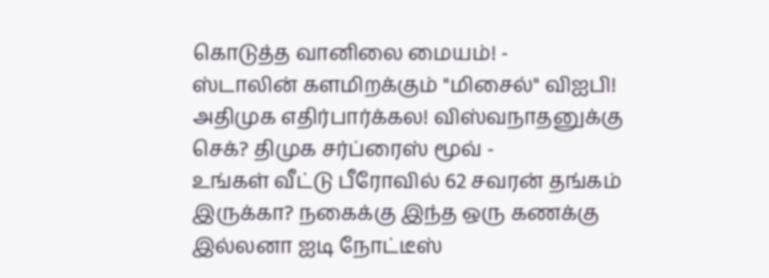கொடுத்த வானிலை மையம்! -
ஸ்டாலின் களமிறக்கும் "மிசைல்" விஐபி! அதிமுக எதிர்பார்க்கல! விஸ்வநாதனுக்கு செக்? திமுக சர்ப்ரைஸ் மூவ் -
உங்கள் வீட்டு பீரோவில் 62 சவரன் தங்கம் இருக்கா? நகைக்கு இந்த ஒரு கணக்கு இல்லனா ஐடி நோட்டீஸ்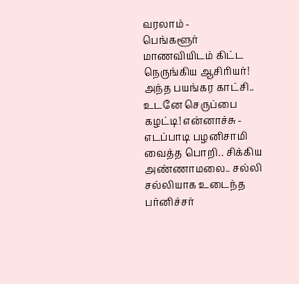வரலாம் -
பெங்களூர் மாணவியிடம் கிட்ட நெருங்கிய ஆசிரியர்! அந்த பயங்கர காட்சி.. உடனே செருப்பை கழட்டி! என்னாச்சு -
எடப்பாடி பழனிசாமி வைத்த பொறி.. சிக்கிய அண்ணாமலை.. சல்லி சல்லியாக உடைந்த பர்னிச்சர்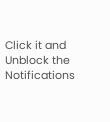Click it and Unblock the Notifications